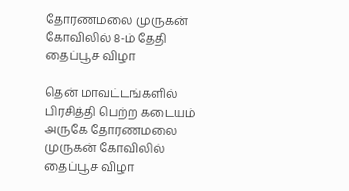தோரணமலை முருகன் கோவிலில் 8-ம் தேதி தைப்பூச விழா

தென் மாவட்டங்களில் பிரசித்தி பெற்ற கடையம் அருகே தோரணமலை முருகன் கோவிலில் தைப்பூச விழா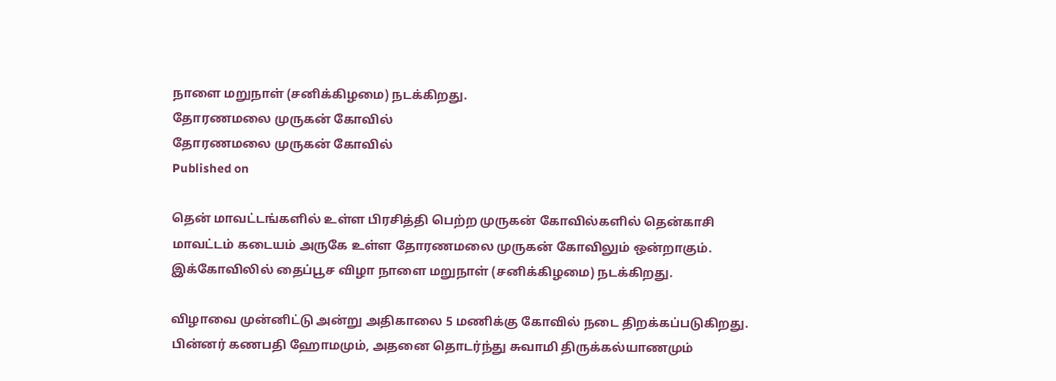நாளை மறுநாள் (சனிக்கிழமை) நடக்கிறது.
தோரணமலை முருகன் கோவில்
தோரணமலை முருகன் கோவில்
Published on

தென் மாவட்டங்களில் உள்ள பிரசித்தி பெற்ற முருகன் கோவில்களில் தென்காசி மாவட்டம் கடையம் அருகே உள்ள தோரணமலை முருகன் கோவிலும் ஒன்றாகும். இக்கோவிலில் தைப்பூச விழா நாளை மறுநாள் (சனிக்கிழமை) நடக்கிறது.

விழாவை முன்னிட்டு அன்று அதிகாலை 5 மணிக்கு கோவில் நடை திறக்கப்படுகிறது. பின்னர் கணபதி ஹோமமும், அதனை தொடர்ந்து சுவாமி திருக்கல்யாணமும்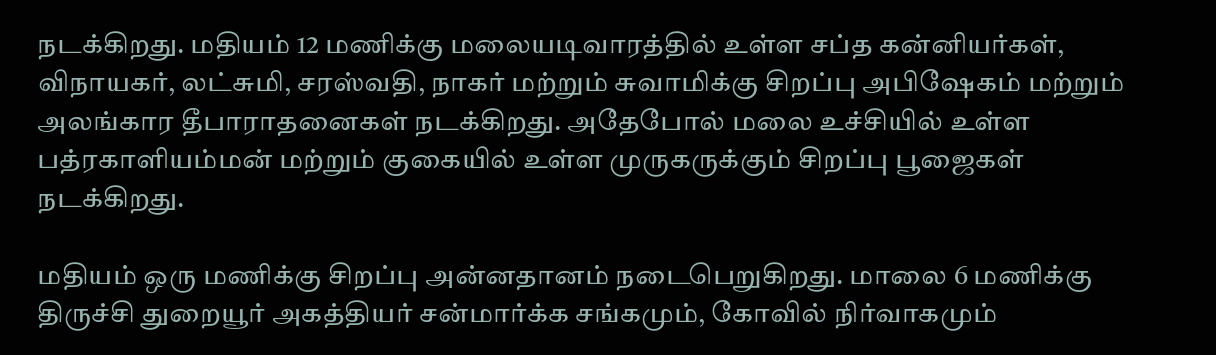நடக்கிறது. மதியம் 12 மணிக்கு மலையடிவாரத்தில் உள்ள சப்த கன்னியர்கள், விநாயகர், லட்சுமி, சரஸ்வதி, நாகர் மற்றும் சுவாமிக்கு சிறப்பு அபிஷேகம் மற்றும் அலங்கார தீபாராதனைகள் நடக்கிறது. அதேபோல் மலை உச்சியில் உள்ள பத்ரகாளியம்மன் மற்றும் குகையில் உள்ள முருகருக்கும் சிறப்பு பூஜைகள் நடக்கிறது.

மதியம் ஒரு மணிக்கு சிறப்பு அன்னதானம் நடைபெறுகிறது. மாலை 6 மணிக்கு திருச்சி துறையூர் அகத்தியர் சன்மார்க்க சங்கமும், கோவில் நிர்வாகமும்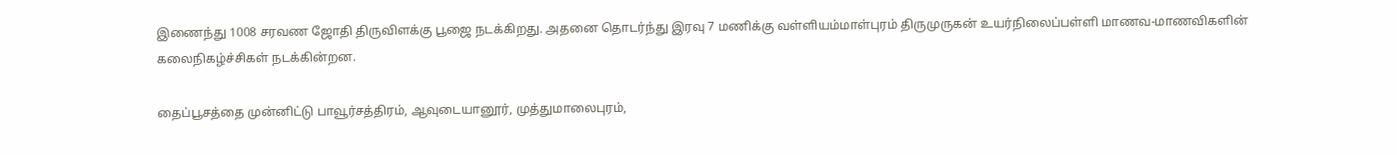இணைந்து 1008 சரவண ஜோதி திருவிளக்கு பூஜை நடக்கிறது. அதனை தொடர்ந்து இரவு 7 மணிக்கு வள்ளியம்மாள்புரம் திருமுருகன் உயர்நிலைப்பள்ளி மாணவ-மாணவிகளின் கலைநிகழ்ச்சிகள் நடக்கின்றன.

தைப்பூசத்தை முன்னிட்டு பாவூர்சத்திரம், ஆவுடையானூர், முத்துமாலைபுரம்,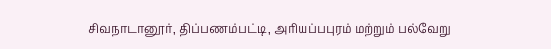சிவநாடானூர், திப்பணம்பட்டி, அரியப்பபுரம் மற்றும் பல்வேறு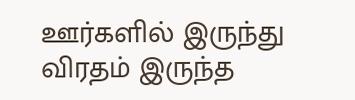ஊர்களில் இருந்து விரதம் இருந்த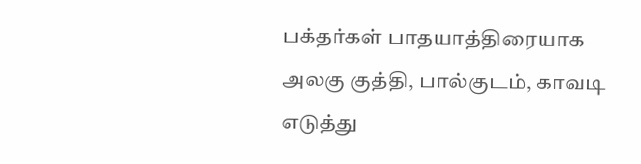பக்தர்கள் பாதயாத்திரையாக அலகு குத்தி, பால்குடம், காவடி எடுத்து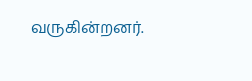வருகின்றனர்.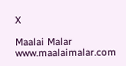X

Maalai Malar
www.maalaimalar.com